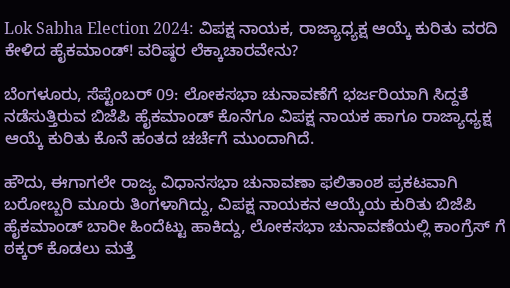Lok Sabha Election 2024: ವಿಪಕ್ಷ ನಾಯಕ, ರಾಜ್ಯಾಧ್ಯಕ್ಷ ಆಯ್ಕೆ ಕುರಿತು ವರದಿ ಕೇಳಿದ ಹೈಕಮಾಂಡ್! ವರಿಷ್ಠರ ಲೆಕ್ಕಾಚಾರವೇನು?

ಬೆಂಗಳೂರು, ಸೆಪ್ಟೆಂಬರ್‌ 09: ಲೋಕಸಭಾ ಚುನಾವಣೆಗೆ ಭರ್ಜರಿಯಾಗಿ ಸಿದ್ದತೆ ನಡೆಸುತ್ತಿರುವ ಬಿಜೆಪಿ ಹೈಕಮಾಂಡ್‌ ಕೊನೆಗೂ ವಿಪಕ್ಷ ನಾಯಕ ಹಾಗೂ ರಾಜ್ಯಾಧ್ಯಕ್ಷ ಆಯ್ಕೆ ಕುರಿತು ಕೊನೆ ಹಂತದ ಚರ್ಚೆಗೆ ಮುಂದಾಗಿದೆ.

ಹೌದು, ಈಗಾಗಲೇ ರಾಜ್ಯ ವಿಧಾನಸಭಾ ಚುನಾವಣಾ ಫಲಿತಾಂಶ ಪ್ರಕಟವಾಗಿ ಬರೋಬ್ಬರಿ ಮೂರು ತಿಂಗಳಾಗಿದ್ದು, ವಿಪಕ್ಷ ನಾಯಕನ ಆಯ್ಕೆಯ ಕುರಿತು ಬಿಜೆಪಿ ಹೈಕಮಾಂಡ್‌ ಬಾರೀ ಹಿಂದೆಟ್ಟು ಹಾಕಿದ್ದು, ಲೋಕಸಭಾ ಚುನಾವಣೆಯಲ್ಲಿ ಕಾಂಗ್ರೆಸ್‌ ಗೆ ಠಕ್ಕರ್‌ ಕೊಡಲು ಮತ್ತೆ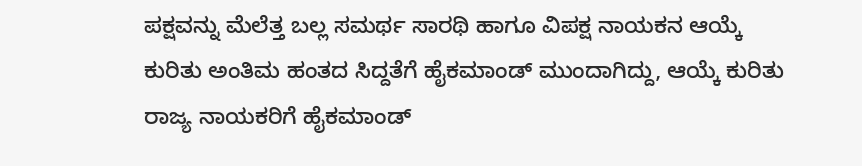ಪಕ್ಷವನ್ನು ಮೆಲೆತ್ತ ಬಲ್ಲ ಸಮರ್ಥ ಸಾರಥಿ ಹಾಗೂ ವಿಪಕ್ಷ ನಾಯಕನ ಆಯ್ಕೆ ಕುರಿತು ಅಂತಿಮ ಹಂತದ ಸಿದ್ದತೆಗೆ ಹೈಕಮಾಂಡ್‌ ಮುಂದಾಗಿದ್ದು, ಆಯ್ಕೆ ಕುರಿತು ರಾಜ್ಯ ನಾಯಕರಿಗೆ ಹೈಕಮಾಂಡ್‌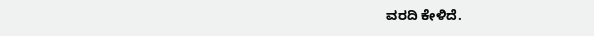ವರದಿ ಕೇಳಿದೆ.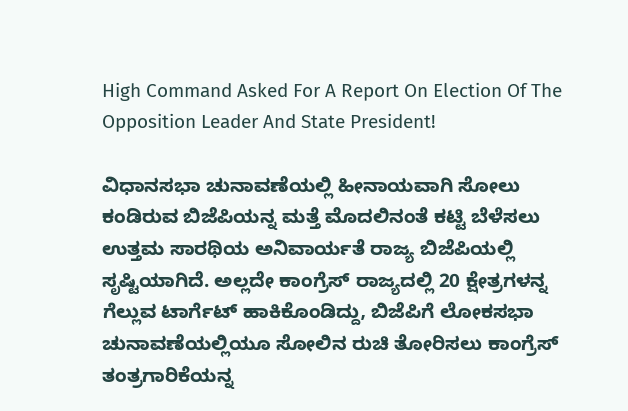High Command Asked For A Report On Election Of The Opposition Leader And State President!

ವಿಧಾನಸಭಾ ಚುನಾವಣೆಯಲ್ಲಿ ಹೀನಾಯವಾಗಿ ಸೋಲು ಕಂಡಿರುವ ಬಿಜೆಪಿಯನ್ನ ಮತ್ತೆ ಮೊದಲಿನಂತೆ ಕಟ್ಟಿ ಬೆಳೆಸಲು ಉತ್ತಮ ಸಾರಥಿಯ ಅನಿವಾರ್ಯತೆ ರಾಜ್ಯ ಬಿಜೆಪಿಯಲ್ಲಿ ಸೃಷ್ಟಿಯಾಗಿದೆ. ಅಲ್ಲದೇ ಕಾಂಗ್ರೆಸ್‌ ರಾಜ್ಯದಲ್ಲಿ 20 ಕ್ಷೇತ್ರಗಳನ್ನ ಗೆಲ್ಲುವ ಟಾರ್ಗೆಟ್‌ ಹಾಕಿಕೊಂಡಿದ್ದು, ಬಿಜೆಪಿಗೆ ಲೋಕಸಭಾ ಚುನಾವಣೆಯಲ್ಲಿಯೂ ಸೋಲಿನ ರುಚಿ ತೋರಿಸಲು ಕಾಂಗ್ರೆಸ್ ತಂತ್ರಗಾರಿಕೆಯನ್ನ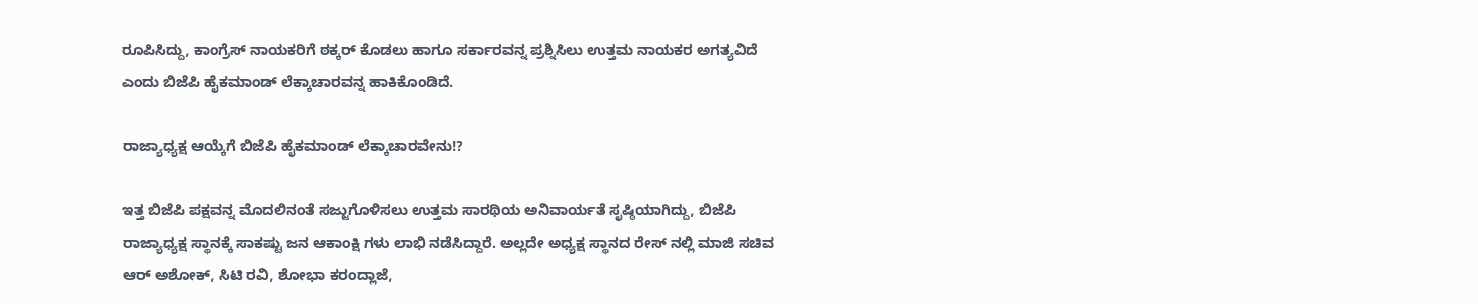ರೂಪಿಸಿದ್ದು, ಕಾಂಗ್ರೆಸ್‌ ನಾಯಕರಿಗೆ ಠಕ್ಕರ್‌ ಕೊಡಲು ಹಾಗೂ ಸರ್ಕಾರವನ್ನ ಪ್ರಶ್ನಿಸಿಲು ಉತ್ತಮ ನಾಯಕರ ಅಗತ್ಯವಿದೆ ಎಂದು ಬಿಜೆಪಿ ಹೈಕಮಾಂಡ್‌ ಲೆಕ್ಕಾಚಾರವನ್ನ ಹಾಕಿಕೊಂಡಿದೆ.

ರಾಜ್ಯಾಧ್ಯಕ್ಷ ಆಯ್ಕೆಗೆ ಬಿಜೆಪಿ ಹೈಕಮಾಂಡ್ ಲೆಕ್ಕಾಚಾರವೇನು!?

ಇತ್ತ ಬಿಜೆಪಿ ಪಕ್ಷವನ್ನ ಮೊದಲಿನಂತೆ ಸಜ್ಜುಗೊಳಿಸಲು ಉತ್ತಮ ಸಾರಥಿಯ ಅನಿವಾರ್ಯತೆ ಸೃಷ್ಠಿಯಾಗಿದ್ದು, ಬಿಜೆಪಿ ರಾಜ್ಯಾಧ್ಯಕ್ಷ ಸ್ಥಾನಕ್ಕೆ ಸಾಕಷ್ಟು ಜನ ಆಕಾಂಕ್ಷಿ ಗಳು ಲಾಭಿ ನಡೆಸಿದ್ದಾರೆ. ಅಲ್ಲದೇ ಅಧ್ಯಕ್ಷ ಸ್ಥಾನದ ರೇಸ್‌ ನಲ್ಲಿ ಮಾಜಿ ಸಚಿವ ಆರ್ ಅಶೋಕ್, ಸಿಟಿ ರವಿ, ಶೋಭಾ ಕರಂದ್ಲಾಜೆ,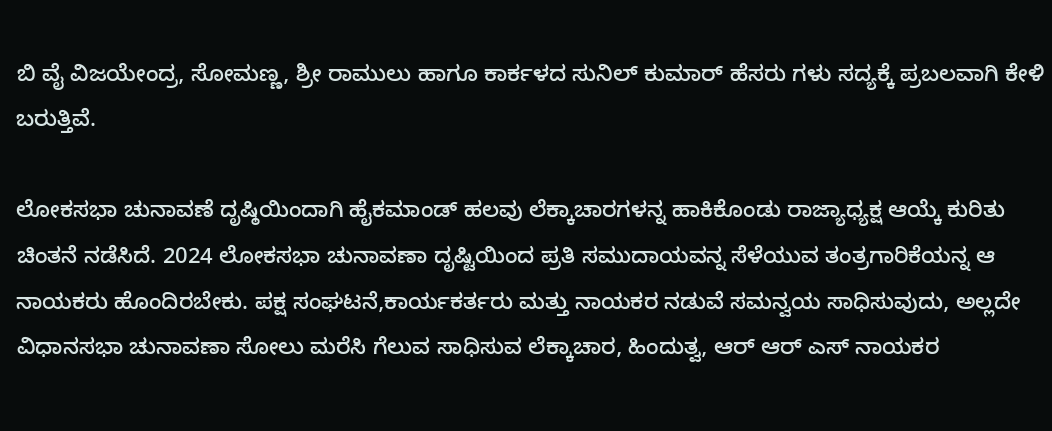ಬಿ ವೈ ವಿಜಯೇಂದ್ರ, ಸೋಮಣ್ಣ, ಶ್ರೀ ರಾಮುಲು ಹಾಗೂ ಕಾರ್ಕಳದ ಸುನಿಲ್ ಕುಮಾರ್ ಹೆಸರು ಗಳು ಸದ್ಯಕ್ಕೆ ಪ್ರಬಲವಾಗಿ ಕೇಳಿ ಬರುತ್ತಿವೆ.

ಲೋಕಸಭಾ ಚುನಾವಣೆ ದೃಷ್ಠಿಯಿಂದಾಗಿ ಹೈಕಮಾಂಡ್‌ ಹಲವು ಲೆಕ್ಕಾಚಾರಗಳನ್ನ ಹಾಕಿಕೊಂಡು ರಾಜ್ಯಾಧ್ಯಕ್ಷ ಆಯ್ಕೆ ಕುರಿತು ಚಿಂತನೆ ನಡೆಸಿದೆ. 2024 ಲೋಕಸಭಾ ಚುನಾವಣಾ ದೃಷ್ಟಿಯಿಂದ ಪ್ರತಿ ಸಮುದಾಯವನ್ನ ಸೆಳೆಯುವ ತಂತ್ರಗಾರಿಕೆಯನ್ನ ಆ ನಾಯಕರು ಹೊಂದಿರಬೇಕು. ಪಕ್ಷ ಸಂಘಟನೆ,ಕಾರ್ಯಕರ್ತರು ಮತ್ತು ನಾಯಕರ ನಡುವೆ ಸಮನ್ವಯ ಸಾಧಿಸುವುದು, ಅಲ್ಲದೇ ವಿಧಾನಸಭಾ ಚುನಾವಣಾ ಸೋಲು ಮರೆಸಿ ಗೆಲುವ ಸಾಧಿಸುವ ಲೆಕ್ಕಾಚಾರ, ಹಿಂದುತ್ವ, ಆರ್ ಆರ್‌ ಎಸ್‌ ನಾಯಕರ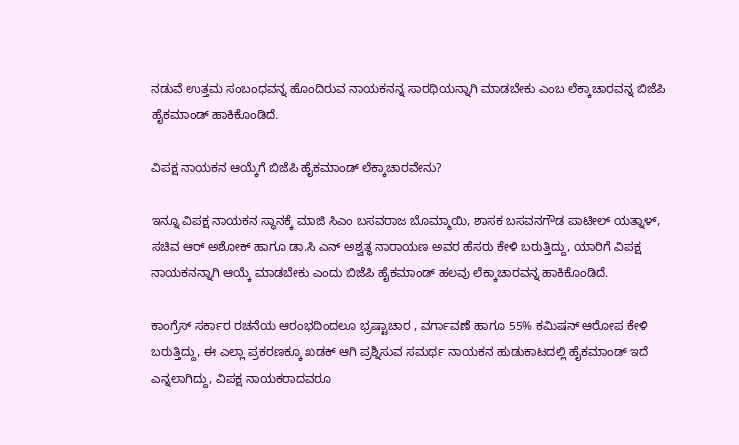ನಡುವೆ ಉತ್ತಮ ಸಂಬಂಧವನ್ನ ಹೊಂದಿರುವ ನಾಯಕನನ್ನ ಸಾರಥಿಯನ್ನಾಗಿ ಮಾಡಬೇಕು ಎಂಬ ಲೆಕ್ಕಾಚಾರವನ್ನ ಬಿಜೆಪಿ ಹೈಕಮಾಂಡ್‌ ಹಾಕಿಕೊಂಡಿದೆ.

ವಿಪಕ್ಷ ನಾಯಕನ ಆಯ್ಕೆಗೆ ಬಿಜೆಪಿ ಹೈಕಮಾಂಡ್‌ ಲೆಕ್ಕಾಚಾರವೇನು?

ಇನ್ನೂ ವಿಪಕ್ಷ ನಾಯಕನ ಸ್ಥಾನಕ್ಕೆ ಮಾಜಿ ಸಿಎಂ ಬಸವರಾಜ ಬೊಮ್ಮಾಯಿ, ಶಾಸಕ ಬಸವನಗೌಡ ಪಾಟೀಲ್‌ ಯತ್ನಾಳ್‌, ಸಚಿವ ಆರ್‌ ಅಶೋಕ್‌ ಹಾಗೂ ಡಾ.ಸಿ ಎನ್‌ ಅಶ್ವತ್ಥ ನಾರಾಯಣ ಅವರ ಹೆಸರು ಕೇಳಿ ಬರುತ್ತಿದ್ದು, ಯಾರಿಗೆ ವಿಪಕ್ಷ ನಾಯಕನನ್ನಾಗಿ ಆಯ್ಕೆ ಮಾಡಬೇಕು ಎಂದು ಬಿಜೆಪಿ ಹೈಕಮಾಂಡ್‌ ಹಲವು ಲೆಕ್ಕಾಚಾರವನ್ನ ಹಾಕಿಕೊಂಡಿದೆ.

ಕಾಂಗ್ರೆಸ್‌ ಸರ್ಕಾರ ರಚನೆಯ ಆರಂಭದಿಂದಲೂ ಭ್ರಷ್ಟಾಚಾರ , ವರ್ಗಾವಣೆ ಹಾಗೂ 55% ಕಮಿಷನ್‌ ಆರೋಪ ಕೇಳಿ ಬರುತ್ತಿದ್ದು, ಈ ಎಲ್ಲಾ ಪ್ರಕರಣಕ್ಕೂ ಖಡಕ್‌ ಆಗಿ ಪ್ರಶ್ನಿಸುವ ಸಮರ್ಥ ನಾಯಕನ ಹುಡುಕಾಟದಲ್ಲಿ ಹೈಕಮಾಂಡ್‌ ಇದೆ ಎನ್ನಲಾಗಿದ್ದು, ವಿಪಕ್ಷ ನಾಯಕರಾದವರೂ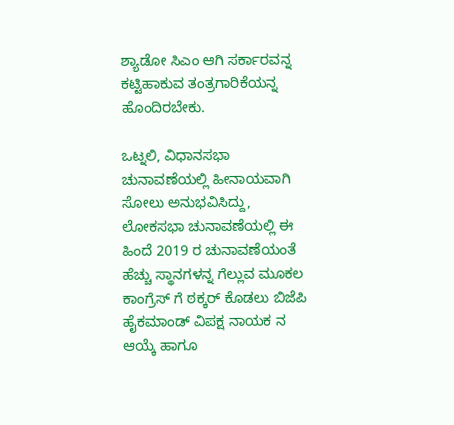ಶ್ಯಾಡೋ ಸಿಎಂ ಆಗಿ ಸರ್ಕಾರವನ್ನ ಕಟ್ಟಿಹಾಕುವ ತಂತ್ರಗಾರಿಕೆಯನ್ನ ಹೊಂದಿರಬೇಕು.

ಒಟ್ನಲಿ, ವಿಧಾನಸಭಾ ಚುನಾವಣೆಯಲ್ಲಿ ಹೀನಾಯವಾಗಿ ಸೋಲು ಅನುಭವಿಸಿದ್ದು, ಲೋಕಸಭಾ ಚುನಾವಣೆಯಲ್ಲಿ ಈ ಹಿಂದೆ 2019 ರ ಚುನಾವಣೆಯಂತೆ ಹೆಚ್ಚು ಸ್ಥಾನಗಳನ್ನ ಗೆಲ್ಲುವ ಮೂಕಲ ಕಾಂಗ್ರೆಸ್‌ ಗೆ ಠಕ್ಕರ್ ಕೊಡಲು ಬಿಜೆಪಿ ಹೈಕಮಾಂಡ್‌ ವಿಪಕ್ಷ ನಾಯಕ ನ ಆಯ್ಕೆ ಹಾಗೂ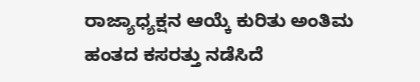ರಾಜ್ಯಾಧ್ಯಕ್ಷನ ಆಯ್ಕೆ ಕುರಿತು ಅಂತಿಮ ಹಂತದ ಕಸರತ್ತು ನಡೆಸಿದೆ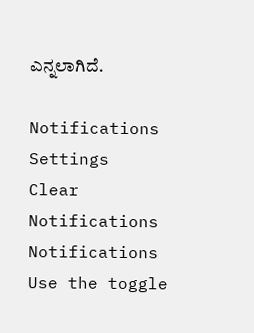ಎನ್ನಲಾಗಿದೆ.

Notifications
Settings
Clear Notifications
Notifications
Use the toggle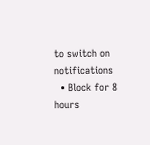to switch on notifications
  • Block for 8 hours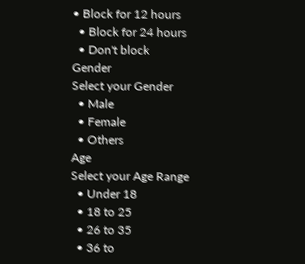• Block for 12 hours
  • Block for 24 hours
  • Don't block
Gender
Select your Gender
  • Male
  • Female
  • Others
Age
Select your Age Range
  • Under 18
  • 18 to 25
  • 26 to 35
  • 36 to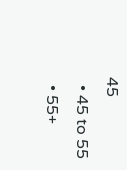45
  • 45 to 55
  • 55+